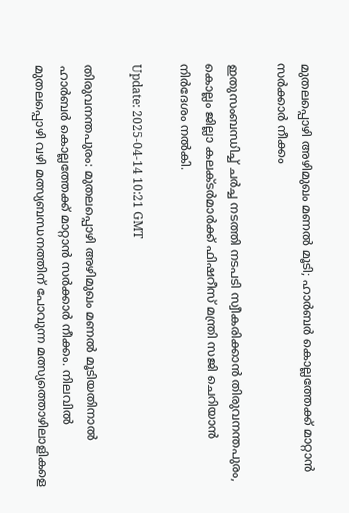മുതലപ്പൊഴി അഴിമുഖം മണൽ മൂടി; ഹാർബർ കൊല്ലത്തേക്ക് മാറ്റാൻ സർക്കാർ നീക്കം

ഇതുസംബന്ധിച്ച് ചർച്ച നടത്തി നടപടി സ്വീകരിക്കാൻ തിരുവനന്തപുരം, കൊല്ലം ജില്ലാ കലക്ടർമാർക്ക് ഫിഷറീസ് മന്ത്രി സജി ചെറിയാൻ നിർദേശം നൽകി.

Update: 2025-04-14 10:21 GMT

തിരുവനന്തപുരം: മുതലപ്പൊഴി അഴിമുഖം മണൽ മൂടിയതിനാൽ ഹാർബർ കൊല്ലത്തേക്ക് മാറ്റാൻ സർക്കാർ നീക്കം. നിലവിൽ മുതലപ്പൊഴി വഴി മത്സ്യബന്ധനത്തിന് പോവുന്ന മത്സ്യത്തൊഴിലാളികളെ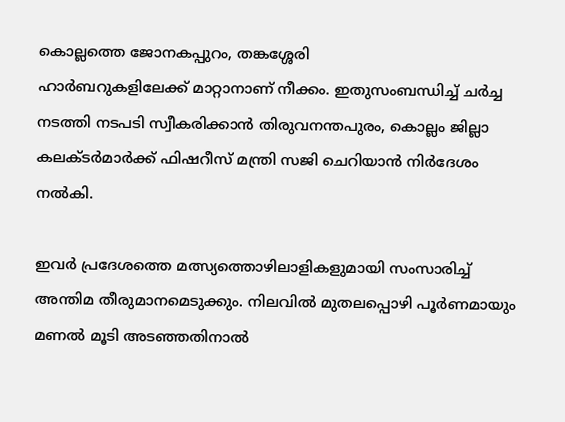കൊല്ലത്തെ ജോനകപ്പുറം, തങ്കശ്ശേരി ഹാർബറുകളിലേക്ക് ‌മാറ്റാനാണ് നീക്കം. ഇതുസംബന്ധിച്ച് ചർച്ച നടത്തി നടപടി സ്വീകരിക്കാൻ തിരുവനന്തപുരം, കൊല്ലം ജില്ലാ കലക്ടർമാർക്ക് ഫിഷറീസ് മന്ത്രി സജി ചെറിയാൻ നിർദേശം നൽകി.

ഇവർ പ്രദേശത്തെ മത്സ്യത്തൊഴിലാളികളുമായി സംസാരിച്ച് അന്തിമ തീരുമാനമെടുക്കും. നിലവിൽ മുതലപ്പൊഴി പൂർണമായും മണൽ മൂടി അടഞ്ഞതിനാൽ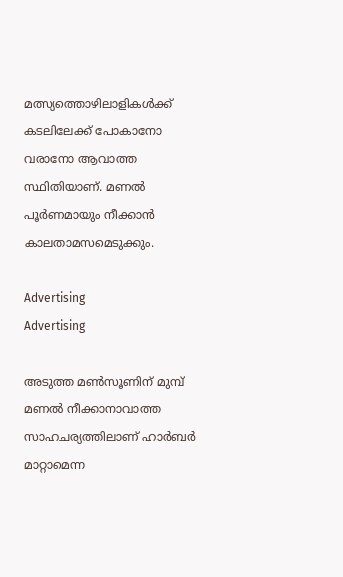മത്സ്യത്തൊഴിലാളികൾക്ക് കടലിലേക്ക് പോകാനോ വരാനോ ആവാത്ത സ്ഥിതിയാണ്. മണൽ പൂർണമായും നീക്കാൻ കാലതാമസമെടുക്കും.

Advertising
Advertising

അടുത്ത മൺസൂണിന് മുമ്പ് മണൽ നീക്കാനാവാത്ത സാഹചര്യത്തിലാണ് ഹാർബർ മാറ്റാമെന്ന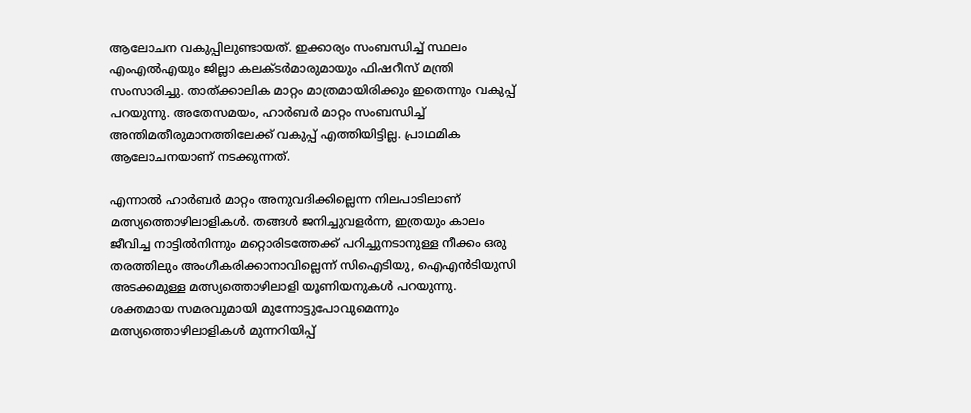ആലോചന വകുപ്പിലുണ്ടായത്. ഇക്കാര്യം സംബന്ധിച്ച് സ്ഥലം എംഎൽഎയും ജില്ലാ കലക്ടർമാരുമായും ഫിഷറീസ് മന്ത്രി സംസാരിച്ചു. താത്ക്കാലിക മാറ്റം മാത്രമായിരിക്കും ഇതെന്നും വകുപ്പ് പറയുന്നു. അതേസമയം, ഹാർബർ മാറ്റം സംബന്ധിച്ച് അന്തിമതീരുമാനത്തിലേക്ക് വകുപ്പ് എത്തിയിട്ടില്ല. പ്രാഥമിക ആലോചനയാണ് നടക്കുന്നത്.

എന്നാൽ ഹാർബർ മാറ്റം അനുവദിക്കില്ലെന്ന നിലപാടിലാണ് മത്സ്യത്തൊഴിലാളികൾ. തങ്ങൾ ജനിച്ചുവളർന്ന, ഇത്രയും കാലം ജീവിച്ച നാട്ടിൽനിന്നും മറ്റൊരിടത്തേക്ക് പറിച്ചുനടാനുള്ള നീക്കം ഒരു തരത്തിലും അംഗീകരിക്കാനാവില്ലെന്ന് സിഐടിയു, ഐഎൻടിയുസി അടക്കമുള്ള മത്സ്യത്തൊഴിലാളി യൂണിയനുകൾ‍ പറയുന്നു. ശക്തമായ സമരവുമായി മുന്നോട്ടുപോവുമെന്നും മത്സ്യത്തൊഴിലാളികൾ മുന്നറിയിപ്പ്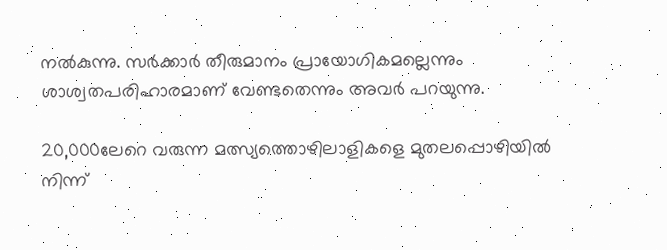നൽകുന്നു. സർക്കാർ തീരുമാനം പ്രായോഗികമല്ലെന്നും ശാശ്വതപരിഹാരമാണ് വേണ്ടതെന്നും അവർ പറയുന്നു.

20,000ലേറെ വരുന്ന മത്സ്യത്തൊഴിലാളികളെ മുതലപ്പൊഴിയിൽ നിന്ന്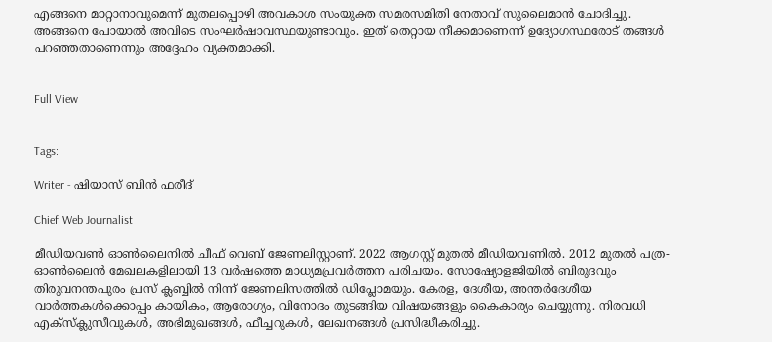എങ്ങനെ മാറ്റാനാവുമെന്ന് മുതലപ്പൊഴി അവകാശ സംയുക്ത സമരസമിതി നേതാവ് സുലൈമാൻ ചോദിച്ചു. അങ്ങനെ പോയാൽ അവിടെ സംഘർഷാവസ്ഥയുണ്ടാവും. ഇത് തെറ്റായ നീക്കമാണെന്ന് ഉദ്യോഗസ്ഥരോട് തങ്ങൾ പറഞ്ഞതാണെന്നും അദ്ദേഹം വ്യക്തമാക്കി.


Full View


Tags:

Writer - ഷിയാസ് ബിന്‍ ഫരീദ്

Chief Web Journalist

മീഡിയവണ്‍ ഓണ്‍ലൈനില്‍ ചീഫ് വെബ് ജേണലിസ്റ്റാണ്. 2022 ആഗസ്റ്റ് മുതല്‍ മീഡിയവണില്‍. 2012 മുതല്‍ പത്ര- ഓണ്‍ലൈന്‍ മേഖലകളിലായി 13 വര്‍ഷത്തെ മാധ്യമപ്രവര്‍ത്തന പരിചയം. സോഷ്യോളജിയില്‍ ബിരുദവും തിരുവനന്തപുരം പ്രസ് ക്ലബ്ബില്‍ നിന്ന് ജേണലിസത്തില്‍ ഡിപ്ലോമയും. കേരള, ദേശീയ, അന്തര്‍ദേശീയ വാര്‍ത്തകള്‍ക്കൊപ്പം കായികം, ആരോഗ്യം, വിനോദം തുടങ്ങിയ വിഷയങ്ങളും കൈകാര്യം ചെയ്യുന്നു. നിരവധി എക്സ്ക്ലുസീവുകള്‍, അഭിമുഖങ്ങള്‍, ഫീച്ചറുകള്‍, ലേഖനങ്ങള്‍ പ്രസിദ്ധീകരിച്ചു.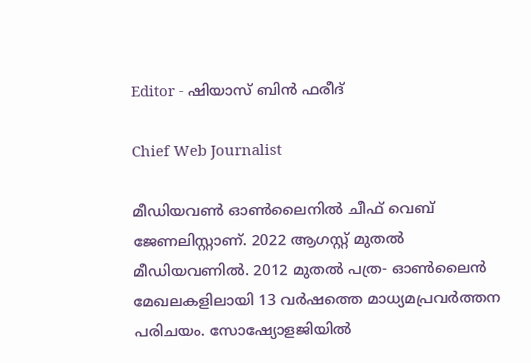Editor - ഷിയാസ് ബിന്‍ ഫരീദ്

Chief Web Journalist

മീഡിയവണ്‍ ഓണ്‍ലൈനില്‍ ചീഫ് വെബ് ജേണലിസ്റ്റാണ്. 2022 ആഗസ്റ്റ് മുതല്‍ മീഡിയവണില്‍. 2012 മുതല്‍ പത്ര- ഓണ്‍ലൈന്‍ മേഖലകളിലായി 13 വര്‍ഷത്തെ മാധ്യമപ്രവര്‍ത്തന പരിചയം. സോഷ്യോളജിയില്‍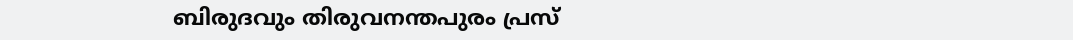ബിരുദവും തിരുവനന്തപുരം പ്രസ്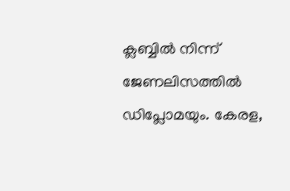ക്ലബ്ബില്‍ നിന്ന് ജേണലിസത്തില്‍ ഡിപ്ലോമയും. കേരള,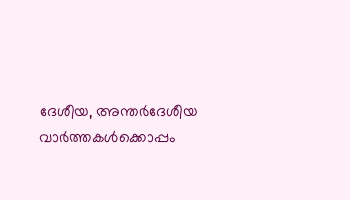ദേശീയ, അന്തര്‍ദേശീയ വാര്‍ത്തകള്‍ക്കൊപ്പം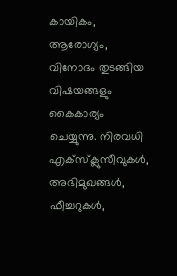കായികം, ആരോഗ്യം, വിനോദം തുടങ്ങിയ വിഷയങ്ങളും കൈകാര്യം ചെയ്യുന്നു. നിരവധി എക്സ്ക്ലുസീവുകള്‍, അഭിമുഖങ്ങള്‍, ഫീച്ചറുകള്‍,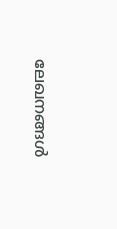ലേഖനങ്ങള്‍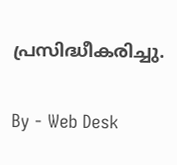പ്രസിദ്ധീകരിച്ചു.

By - Web Desk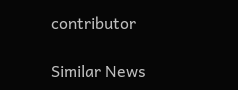contributor

Similar News